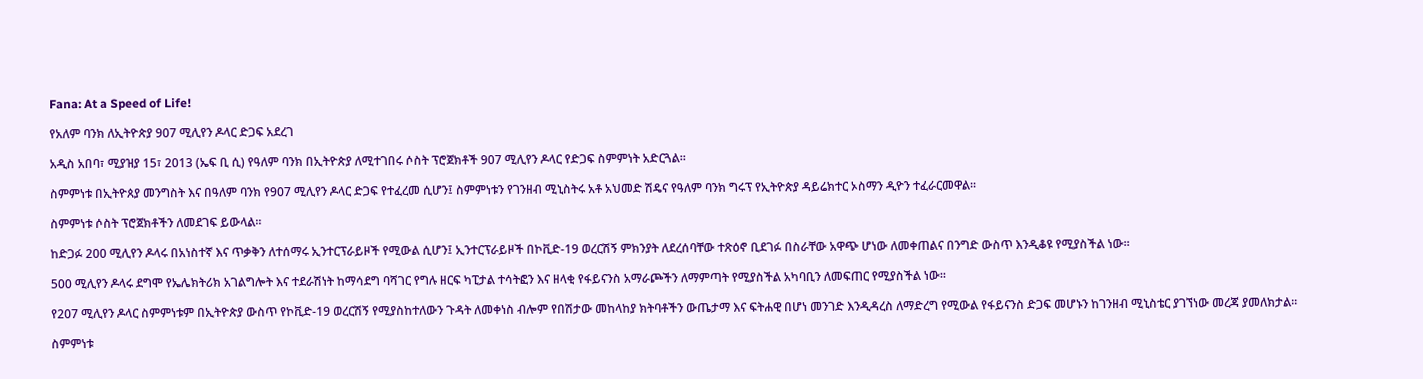Fana: At a Speed of Life!

የአለም ባንክ ለኢትዮጵያ 907 ሚሊየን ዶላር ድጋፍ አደረገ

አዲስ አበባ፣ ሚያዝያ 15፣ 2013 (ኤፍ ቢ ሲ) የዓለም ባንክ በኢትዮጵያ ለሚተገበሩ ሶስት ፕሮጀክቶች 907 ሚሊየን ዶላር የድጋፍ ስምምነት አድርጓል።

ስምምነቱ በኢትዮጰያ መንግስት እና በዓለም ባንክ የ907 ሚሊየን ዶላር ድጋፍ የተፈረመ ሲሆን፤ ስምምነቱን የገንዘብ ሚኒስትሩ አቶ አህመድ ሽዴና የዓለም ባንክ ግሩፕ የኢትዮጵያ ዳይሬክተር ኦስማን ዲዮን ተፈራርመዋል፡፡

ስምምነቱ ሶስት ፕሮጀክቶችን ለመደገፍ ይውላል፡፡

ከድጋፉ 200 ሚሊየን ዶላሩ በአነስተኛ እና ጥቃቅን ለተሰማሩ ኢንተርፕራይዞች የሚውል ሲሆን፤ ኢንተርፕራይዞች በኮቪድ-19 ወረርሽኝ ምክንያት ለደረሰባቸው ተጽዕኖ ቢደገፉ በስራቸው አዋጭ ሆነው ለመቀጠልና በንግድ ውስጥ እንዲቆዩ የሚያስችል ነው፡፡

500 ሚሊየን ዶላሩ ደግሞ የኤሌክትሪክ አገልግሎት እና ተደራሽነት ከማሳደግ ባሻገር የግሉ ዘርፍ ካፒታል ተሳትፎን እና ዘላቂ የፋይናንስ አማራጮችን ለማምጣት የሚያስችል አካባቢን ለመፍጠር የሚያስችል ነው፡፡

የ207 ሚሊየን ዶላር ስምምነቱም በኢትዮጵያ ውስጥ የኮቪድ-19 ወረርሽኝ የሚያስከተለውን ጉዳት ለመቀነስ ብሎም የበሽታው መከላከያ ክትባቶችን ውጤታማ እና ፍትሐዊ በሆነ መንገድ እንዲዳረስ ለማድረግ የሚውል የፋይናንስ ድጋፍ መሆኑን ከገንዘብ ሚኒስቴር ያገኘነው መረጃ ያመለክታል፡፡

ስምምነቱ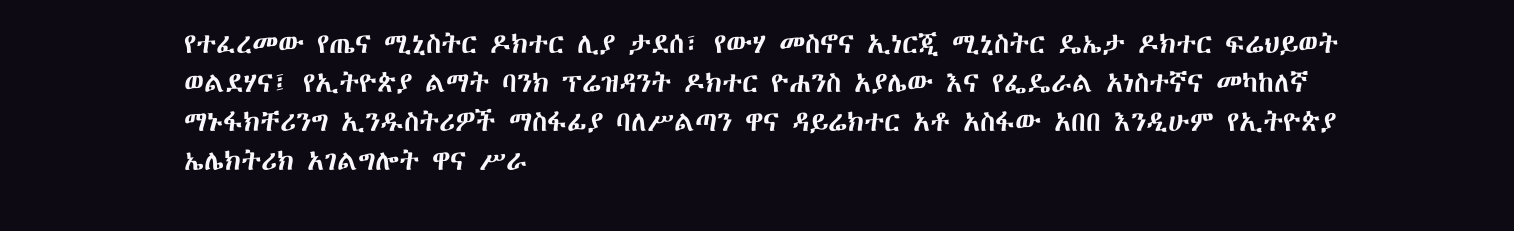የተፈረመው የጤና ሚኒስትር ዶክተር ሊያ ታደሰ፣ የውሃ መስኖና ኢነርጂ ሚኒስትር ዴኤታ ዶክተር ፍሬህይወት ወልደሃና፤ የኢትዮጵያ ልማት ባንክ ፕሬዝዳንት ዶክተር ዮሐንስ አያሌው እና የፌዴራል አነስተኛና መካከለኛ ማኑፋክቸሪንግ ኢንዱስትሪዎች ማስፋፊያ ባለሥልጣን ዋና ዳይሬክተር አቶ አስፋው አበበ እንዲሁም የኢትዮጵያ ኤሌክትሪክ አገልግሎት ዋና ሥራ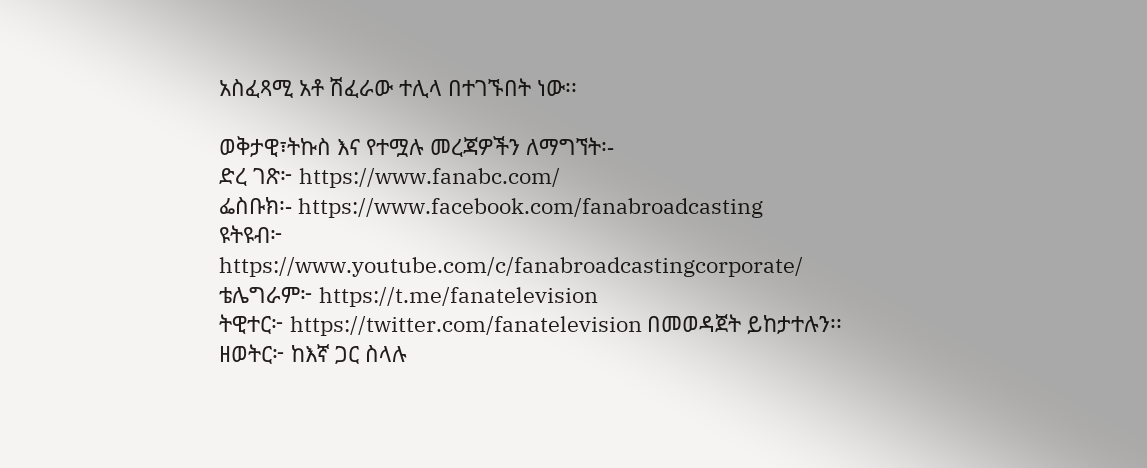አስፈጻሚ አቶ ሽፈራው ተሊላ በተገኙበት ነው፡፡

ወቅታዊ፣ትኩስ እና የተሟሉ መረጃዎችን ለማግኘት፡-
ድረ ገጽ፦ https://www.fanabc.com/
ፌስቡክ፡- https://www.facebook.com/fanabroadcasting
ዩትዩብ፦ https://www.youtube.com/c/fanabroadcastingcorporate/
ቴሌግራም፦ https://t.me/fanatelevision
ትዊተር፦ https://twitter.com/fanatelevision በመወዳጀት ይከታተሉን፡፡
ዘወትር፦ ከእኛ ጋር ስላሉ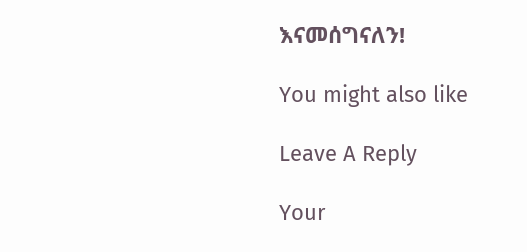እናመሰግናለን!

You might also like

Leave A Reply

Your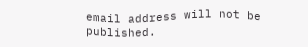email address will not be published.